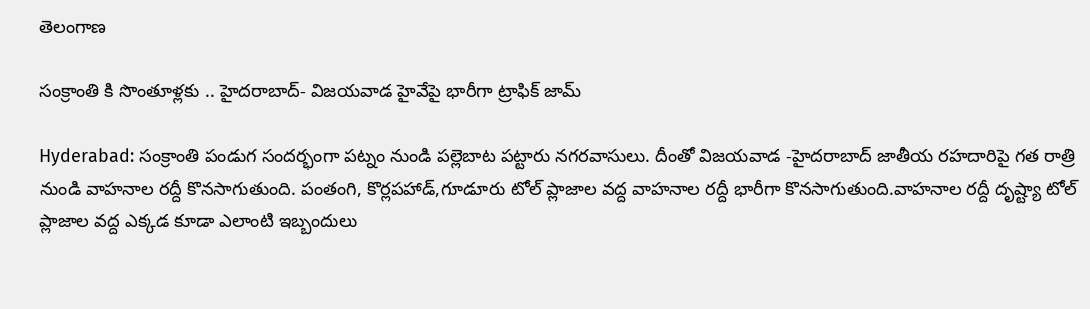తెలంగాణ

సంక్రాంతి కి సొంతూళ్లకు .. హైదరాబాద్- విజయవాడ హైవేపై భారీగా ట్రాఫిక్ జామ్

Hyderabad: సంక్రాంతి పండుగ సందర్భంగా పట్నం నుండి పల్లెబాట పట్టారు నగరవాసులు. దీంతో విజయవాడ -హైదరాబాద్ జాతీయ రహదారిపై గత రాత్రి నుండి వాహనాల రద్దీ కొనసాగుతుంది. పంతంగి, కొర్లపహాడ్,గూడూరు టోల్ ప్లాజాల వద్ద వాహనాల రద్దీ భారీగా కొనసాగుతుంది.వాహనాల రద్దీ దృష్ట్యా టోల్ ప్లాజాల వద్ద ఎక్కడ కూడా ఎలాంటి ఇబ్బందులు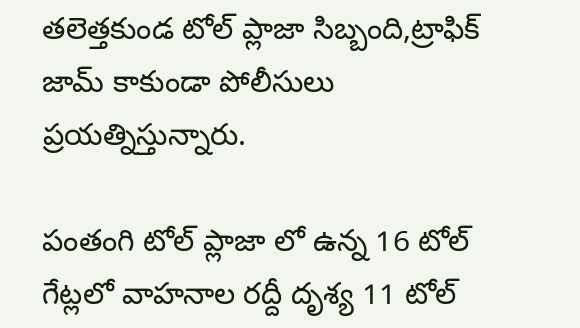తలెత్తకుండ టోల్ ప్లాజా సిబ్బంది,ట్రాఫిక్ జామ్ కాకుండా పోలీసులు ప్రయత్నిస్తున్నారు.

పంతంగి టోల్ ప్లాజా లో ఉన్న 16 టోల్ గేట్లలో వాహనాల రద్దీ దృశ్య 11 టోల్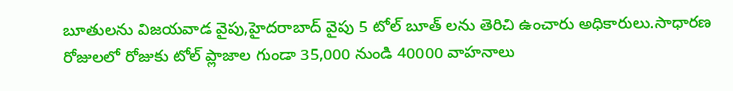బూతులను విజయవాడ వైపు,హైదరాబాద్ వైపు 5 టోల్ బూత్ లను తెరిచి ఉంచారు అధికారులు.సాధారణ రోజులలో రోజుకు టోల్ ప్లాజాల గుండా 35,000 నుండి 40000 వాహనాలు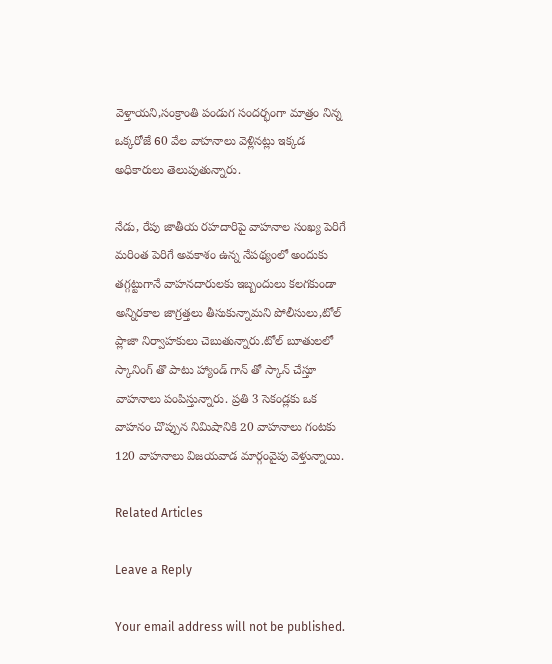వెళ్తాయని,సంక్రాంతి పండుగ సందర్భంగా మాత్రం నిన్న ఒక్కరోజే 60 వేల వాహనాలు వెళ్లినట్లు ఇక్కడ అధికారులు తెలుపుతున్నారు.

నేడు, రేపు జాతీయ రహదారిపై వాహనాల సంఖ్య పెరిగే మరింత పెరిగే అవకాశం ఉన్న నేపథ్యంలో అందుకు తగ్గట్టుగానే వాహనదారులకు ఇబ్బందులు కలగకుండా అన్నిరకాల జాగ్రత్తలు తీసుకున్నామని పోలీసులు,టోల్ ప్లాజా నిర్వాహకులు చెబుతున్నారు.టోల్ బూతులలో స్కానింగ్ తొ పాటు హ్యాండ్ గాన్ తో స్కాన్ చేస్తూ వాహనాలు పంపిస్తున్నారు. ప్రతి 3 సెకండ్లకు ఒక వాహనం చొప్పున నిమిషానికి 20 వాహనాలు గంటకు 120 వాహనాలు విజయవాడ మార్గంవైపు వెళ్తున్నాయి.

Related Articles

Leave a Reply

Your email address will not be published.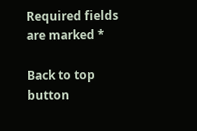Required fields are marked *

Back to top button